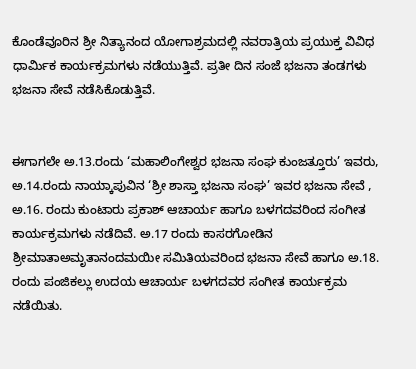ಕೊಂಡೆವೂರಿನ ಶ್ರೀ ನಿತ್ಯಾನಂದ ಯೋಗಾಶ್ರಮದಲ್ಲಿ ನವರಾತ್ರಿಯ ಪ್ರಯುಕ್ತ ವಿವಿಧ ಧಾರ್ಮಿಕ ಕಾರ್ಯಕ್ರಮಗಳು ನಡೆಯುತ್ತಿವೆ. ಪ್ರತೀ ದಿನ ಸಂಜೆ ಭಜನಾ ತಂಡಗಳು ಭಜನಾ ಸೇವೆ ನಡೆಸಿಕೊಡುತ್ತಿವೆ.


ಈಗಾಗಲೇ ಅ.13.ರಂದು ‘ಮಹಾಲಿಂಗೇಶ್ವರ ಭಜನಾ ಸಂಘ ಕುಂಜತ್ತೂರು’ ಇವರು, ಅ.14.ರಂದು ನಾಯ್ಕಾಪುವಿನ ‘ಶ್ರೀ ಶಾಸ್ತಾ ಭಜನಾ ಸಂಘ’ ಇವರ ಭಜನಾ ಸೇವೆ , ಅ.16. ರಂದು ಕುಂಟಾರು ಪ್ರಕಾಶ್ ಆಚಾರ್ಯ ಹಾಗೂ ಬಳಗದವರಿಂದ ಸಂಗೀತ ಕಾರ್ಯಕ್ರಮಗಳು ನಡೆದಿವೆ. ಅ.17 ರಂದು ಕಾಸರಗೋಡಿನ ಶ್ರೀಮಾತಾಅಮೃತಾನಂದಮಯೀ ಸಮಿತಿಯವರಿಂದ ಭಜನಾ ಸೇವೆ ಹಾಗೂ ಅ.18. ರಂದು ಪಂಜಿಕಲ್ಲು ಉದಯ ಆಚಾರ್ಯ ಬಳಗದವರ ಸಂಗೀತ ಕಾರ್ಯಕ್ರಮ ನಡೆಯಿತು.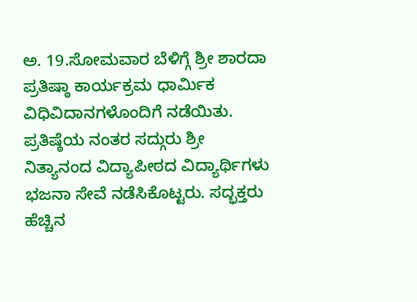ಅ. 19.ಸೋಮವಾರ ಬೆಳಿಗ್ಗೆ ಶ್ರೀ ಶಾರದಾ ಪ್ರತಿಷ್ಠಾ ಕಾರ್ಯಕ್ರಮ ಧಾರ್ಮಿಕ ವಿಧಿವಿದಾನಗಳೊಂದಿಗೆ ನಡೆಯಿತು. ಪ್ರತಿಷ್ಠೆಯ ನಂತರ ಸದ್ಗುರು ಶ್ರೀ ನಿತ್ಯಾನಂದ ವಿದ್ಯಾಪೀಠದ ವಿದ್ಯಾರ್ಥಿಗಳು ಭಜನಾ ಸೇವೆ ನಡೆಸಿಕೊಟ್ಟರು. ಸದ್ಭಕ್ತರು ಹೆಚ್ಚಿನ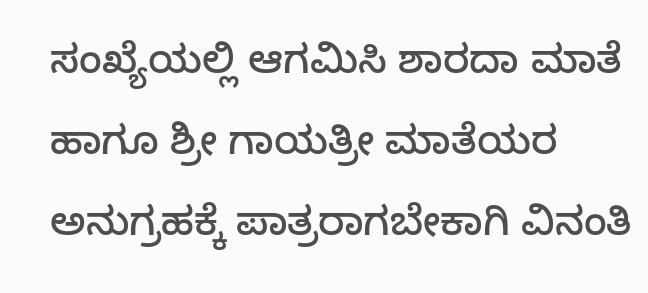ಸಂಖ್ಯೆಯಲ್ಲಿ ಆಗಮಿಸಿ ಶಾರದಾ ಮಾತೆ ಹಾಗೂ ಶ್ರೀ ಗಾಯತ್ರೀ ಮಾತೆಯರ ಅನುಗ್ರಹಕ್ಕೆ ಪಾತ್ರರಾಗಬೇಕಾಗಿ ವಿನಂತಿ